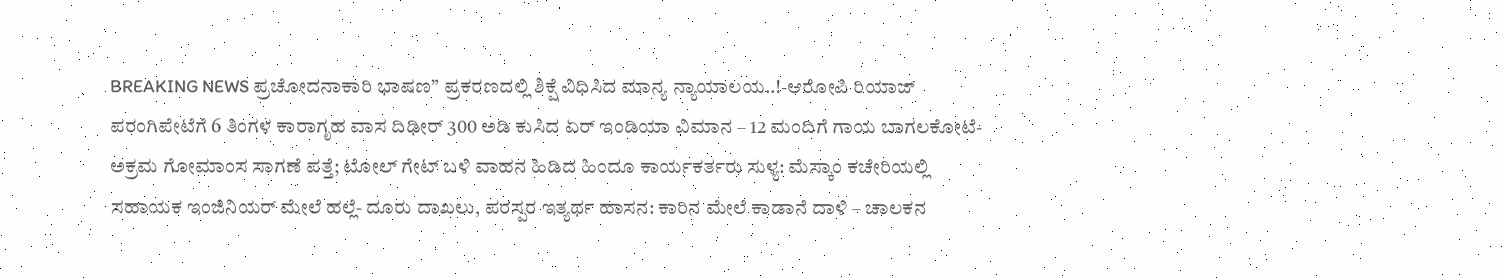BREAKING NEWS ಪ್ರಚೋದನಾಕಾರಿ ಭಾಷಣ” ಪ್ರಕರಣದಲ್ಲಿ ಶಿಕ್ಷೆ ವಿಧಿಸಿದ ಮಾನ್ಯ ನ್ಯಾಯಾಲಯ..!-ಆರೋಪಿ ರಿಯಾಜ್ ಪರಂಗಿಪೇಟೆಗೆ 6 ತಿಂಗಳ ಕಾರಾಗೃಹ ವಾಸ ದಿಢೀರ್ 300 ಅಡಿ ಕುಸಿದ ಏರ್ ಇಂಡಿಯಾ ವಿಮಾನ – 12 ಮಂದಿಗೆ ಗಾಯ ಬಾಗಲಕೋಟೆ- ಅಕ್ರಮ ಗೋಮಾಂಸ ಸಾಗಣೆ ಪತ್ತೆ; ಟೋಲ್ ಗೇಟ್ ಬಳಿ ವಾಹನ ಹಿಡಿದ ಹಿಂದೂ ಕಾರ್ಯಕರ್ತರು ಸುಳ್ಯ: ಮೆಸ್ಕಾಂ ಕಚೇರಿಯಲ್ಲಿ ಸಹಾಯಕ ಇಂಜಿನಿಯರ್ ಮೇಲೆ ಹಲ್ಲೆ- ದೂರು ದಾಖಲು, ಪರಸ್ಪರ ಇತ್ಯರ್ಥ ಹಾಸನ: ಕಾರಿನ ಮೇಲೆ ಕಾಡಾನೆ ದಾಳಿ – ಚಾಲಕನ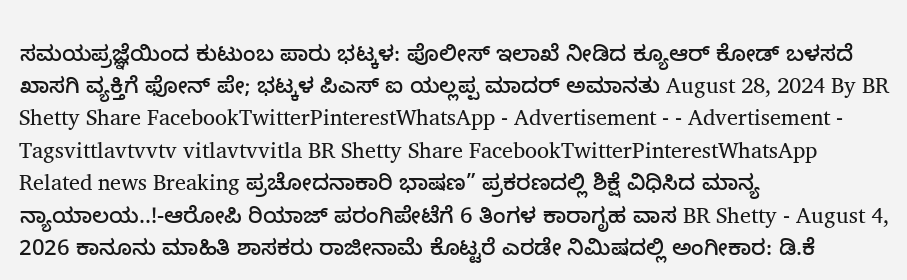ಸಮಯಪ್ರಜ್ಞೆಯಿಂದ ಕುಟುಂಬ ಪಾರು ಭಟ್ಕಳ: ಪೊಲೀಸ್ ಇಲಾಖೆ ನೀಡಿದ ಕ್ಯೂಆರ್ ಕೋಡ್ ಬಳಸದೆ ಖಾಸಗಿ ವ್ಯಕ್ತಿಗೆ ಫೋನ್ ಪೇ; ಭಟ್ಕಳ ಪಿಎಸ್ ಐ ಯಲ್ಲಪ್ಪ ಮಾದರ್ ಅಮಾನತು August 28, 2024 By BR Shetty Share FacebookTwitterPinterestWhatsApp - Advertisement - - Advertisement - Tagsvittlavtvvtv vitlavtvvitla BR Shetty Share FacebookTwitterPinterestWhatsApp Related news Breaking ಪ್ರಚೋದನಾಕಾರಿ ಭಾಷಣ” ಪ್ರಕರಣದಲ್ಲಿ ಶಿಕ್ಷೆ ವಿಧಿಸಿದ ಮಾನ್ಯ ನ್ಯಾಯಾಲಯ..!-ಆರೋಪಿ ರಿಯಾಜ್ ಪರಂಗಿಪೇಟೆಗೆ 6 ತಿಂಗಳ ಕಾರಾಗೃಹ ವಾಸ BR Shetty - August 4, 2026 ಕಾನೂನು ಮಾಹಿತಿ ಶಾಸಕರು ರಾಜೀನಾಮೆ ಕೊಟ್ಟರೆ ಎರಡೇ ನಿಮಿಷದಲ್ಲಿ ಅಂಗೀಕಾರ: ಡಿ.ಕೆ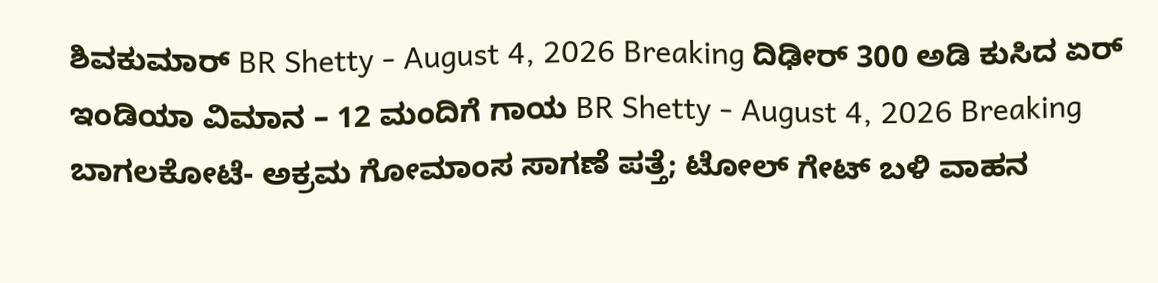ಶಿವಕುಮಾರ್ BR Shetty - August 4, 2026 Breaking ದಿಢೀರ್ 300 ಅಡಿ ಕುಸಿದ ಏರ್ ಇಂಡಿಯಾ ವಿಮಾನ – 12 ಮಂದಿಗೆ ಗಾಯ BR Shetty - August 4, 2026 Breaking ಬಾಗಲಕೋಟೆ- ಅಕ್ರಮ ಗೋಮಾಂಸ ಸಾಗಣೆ ಪತ್ತೆ; ಟೋಲ್ ಗೇಟ್ ಬಳಿ ವಾಹನ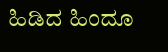ಹಿಡಿದ ಹಿಂದೂ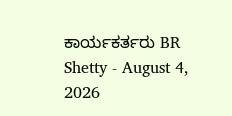ಕಾರ್ಯಕರ್ತರು BR Shetty - August 4, 2026